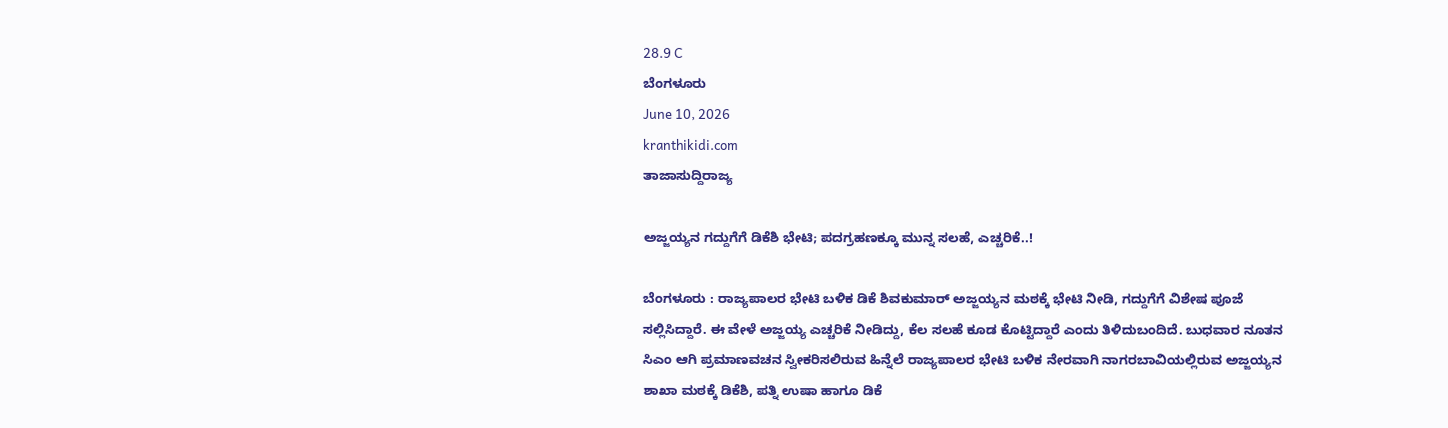28.9 C
ಬೆಂಗಳೂರು
June 10, 2026
kranthikidi.com
ತಾಜಾಸುದ್ದಿರಾಜ್ಯ

ಅಜ್ಜಯ್ಯನ ಗದ್ದುಗೆಗೆ ಡಿಕೆಶಿ ಭೇಟಿ; ಪದಗ್ರಹಣಕ್ಕೂ ಮುನ್ನ ಸಲಹೆ, ಎಚ್ಚರಿಕೆ..!

ಬೆಂಗಳೂರು : ರಾಜ್ಯಪಾಲರ ಭೇಟಿ ಬಳಿಕ ಡಿಕೆ ಶಿವಕುಮಾರ್ ಅಜ್ಜಯ್ಯನ ಮಠಕ್ಕೆ ಭೇಟಿ ನೀಡಿ, ಗದ್ದುಗೆಗೆ ವಿಶೇಷ ಪೂಜೆ ಸಲ್ಲಿಸಿದ್ದಾರೆ. ಈ ವೇಳೆ ಅಜ್ಜಯ್ಯ ಎಚ್ಚರಿಕೆ ನೀಡಿದ್ದು, ಕೆಲ ಸಲಹೆ ಕೂಡ ಕೊಟ್ಟಿದ್ದಾರೆ ಎಂದು ತಿಳಿದುಬಂದಿದೆ. ಬುಧವಾರ ನೂತನ ಸಿಎಂ ಆಗಿ ಪ್ರಮಾಣವಚನ ಸ್ವೀಕರಿಸಲಿರುವ ಹಿನ್ನೆಲೆ ರಾಜ್ಯಪಾಲರ ಭೇಟಿ ಬಳಿಕ ನೇರವಾಗಿ ನಾಗರಬಾವಿಯಲ್ಲಿರುವ ಅಜ್ಜಯ್ಯನ ಶಾಖಾ ಮಠಕ್ಕೆ ಡಿಕೆಶಿ, ಪತ್ನಿ ಉಷಾ ಹಾಗೂ ಡಿಕೆ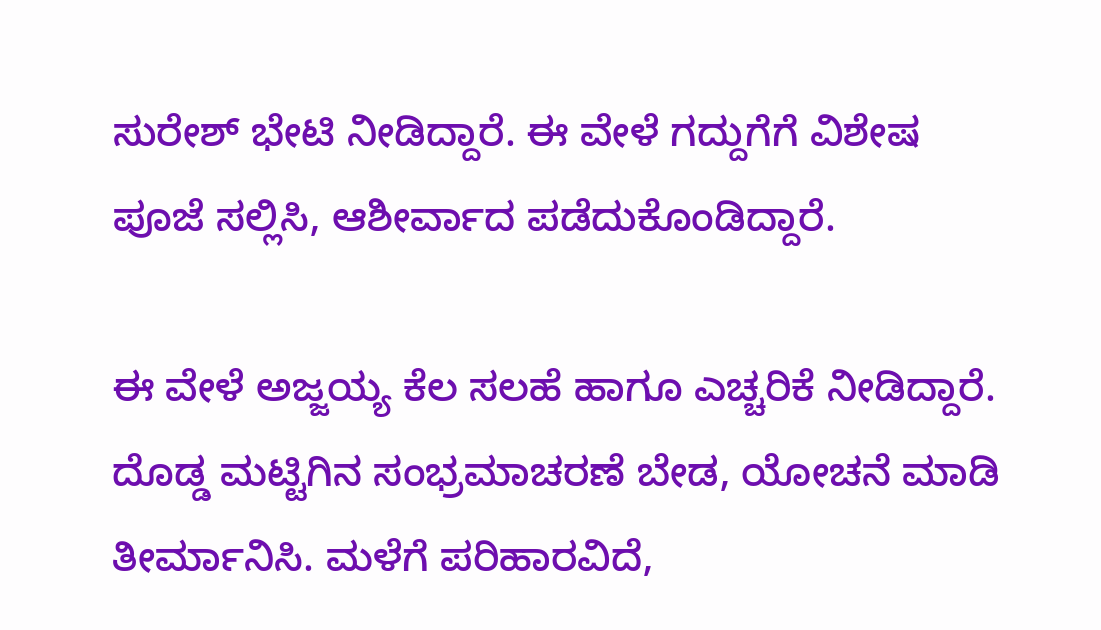ಸುರೇಶ್‌ ಭೇಟಿ ನೀಡಿದ್ದಾರೆ. ಈ ವೇಳೆ ಗದ್ದುಗೆಗೆ ವಿಶೇಷ ಪೂಜೆ ಸಲ್ಲಿಸಿ, ಆಶೀರ್ವಾದ ಪಡೆದುಕೊಂಡಿದ್ದಾರೆ.

ಈ ವೇಳೆ ಅಜ್ಜಯ್ಯ ಕೆಲ ಸಲಹೆ ಹಾಗೂ ಎಚ್ಚರಿಕೆ ನೀಡಿದ್ದಾರೆ. ದೊಡ್ಡ ಮಟ್ಟಿಗಿನ ಸಂಭ್ರಮಾಚರಣೆ ಬೇಡ, ಯೋಚನೆ ಮಾಡಿ ತೀರ್ಮಾನಿಸಿ. ಮಳೆಗೆ ಪರಿಹಾರವಿದೆ,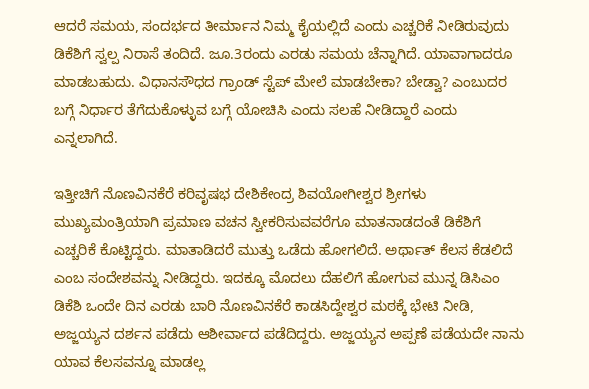ಆದರೆ ಸಮಯ, ಸಂದರ್ಭದ ತೀರ್ಮಾನ ನಿಮ್ಮ ಕೈಯಲ್ಲಿದೆ ಎಂದು ಎಚ್ಚರಿಕೆ ನೀಡಿರುವುದು ಡಿಕೆಶಿಗೆ ಸ್ವಲ್ಪ ನಿರಾಸೆ ತಂದಿದೆ. ಜೂ.3ರಂದು ಎರಡು ಸಮಯ ಚೆನ್ನಾಗಿದೆ. ಯಾವಾಗಾದರೂ ಮಾಡಬಹುದು. ವಿಧಾನಸೌಧದ ಗ್ರಾಂಡ್ ಸ್ಟೆಪ್ ಮೇಲೆ ಮಾಡಬೇಕಾ? ಬೇಡ್ವಾ? ಎಂಬುದರ ಬಗ್ಗೆ ನಿರ್ಧಾರ ತೆಗೆದುಕೊಳ್ಳುವ ಬಗ್ಗೆ ಯೋಚಿಸಿ ಎಂದು ಸಲಹೆ ನೀಡಿದ್ದಾರೆ ಎಂದು ಎನ್ನಲಾಗಿದೆ.

ಇತ್ತೀಚಿಗೆ ನೊಣವಿನಕೆರೆ ಕರಿವೃಷಭ ದೇಶಿಕೇಂದ್ರ ಶಿವಯೋಗೀಶ್ವರ ಶ್ರೀಗಳು ಮುಖ್ಯಮಂತ್ರಿಯಾಗಿ ಪ್ರಮಾಣ ವಚನ ಸ್ವೀಕರಿಸುವವರೆಗೂ ಮಾತನಾಡದಂತೆ ಡಿಕೆಶಿಗೆ ಎಚ್ಚರಿಕೆ ಕೊಟ್ಟಿದ್ದರು. ಮಾತಾಡಿದರೆ ಮುತ್ತು ಒಡೆದು ಹೋಗಲಿದೆ. ಅರ್ಥಾತ್ ಕೆಲಸ ಕೆಡಲಿದೆ ಎಂಬ ಸಂದೇಶವನ್ನು ನೀಡಿದ್ದರು. ಇದಕ್ಕೂ ಮೊದಲು ದೆಹಲಿಗೆ ಹೋಗುವ ಮುನ್ನ ಡಿಸಿಎಂ ಡಿಕೆಶಿ ಒಂದೇ ದಿನ ಎರಡು ಬಾರಿ ನೊಣವಿನಕೆರೆ ಕಾಡಸಿದ್ದೇಶ್ವರ ಮಠಕ್ಕೆ ಭೇಟಿ ನೀಡಿ, ಅಜ್ಜಯ್ಯನ ದರ್ಶನ ಪಡೆದು ಆಶೀರ್ವಾದ ಪಡೆದಿದ್ದರು. ಅಜ್ಜಯ್ಯನ ಅಪ್ಪಣೆ ಪಡೆಯದೇ ನಾನು ಯಾವ ಕೆಲಸವನ್ನೂ ಮಾಡಲ್ಲ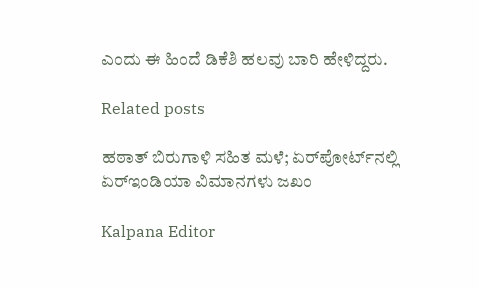ಎಂದು ಈ ಹಿಂದೆ ಡಿಕೆಶಿ ಹಲವು ಬಾರಿ ಹೇಳಿದ್ದರು.

Related posts

ಹಠಾತ್ ಬಿರುಗಾಳಿ ಸಹಿತ ಮಳೆ; ಏರ್‌ಪೋರ್ಟ್‌ನಲ್ಲಿ ಏರ್‌ಇಂಡಿಯಾ ವಿಮಾನಗಳು ಜಖಂ

Kalpana Editor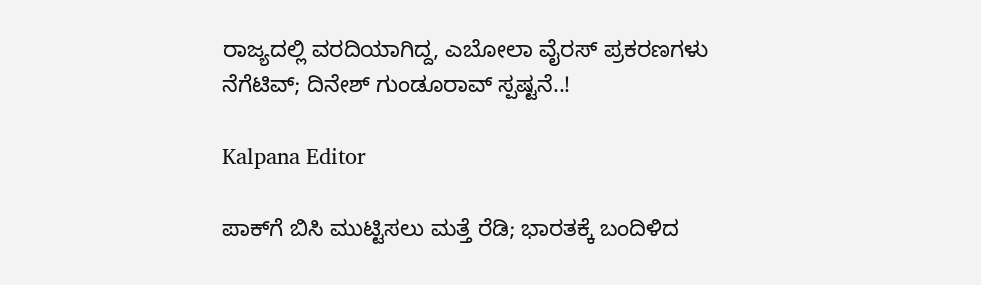ರಾಜ್ಯದಲ್ಲಿ ವರದಿಯಾಗಿದ್ದ, ಎಬೋಲಾ ವೈರಸ್‌ ಪ್ರಕರಣಗಳು ನೆಗೆಟಿವ್; ದಿನೇಶ್ ಗುಂಡೂರಾವ್ ಸ್ಪಷ್ಟನೆ..!

Kalpana Editor

ಪಾಕ್‌ಗೆ ಬಿಸಿ ಮುಟ್ಟಿಸಲು ಮತ್ತೆ ರೆಡಿ; ಭಾರತಕ್ಕೆ ಬಂದಿಳಿದ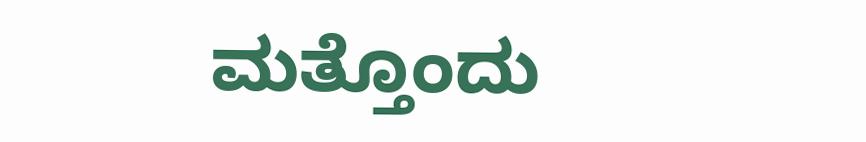ಮತ್ತೊಂದು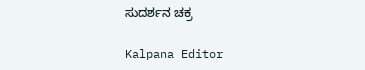ಸುದರ್ಶನ ಚಕ್ರ

Kalpana Editor